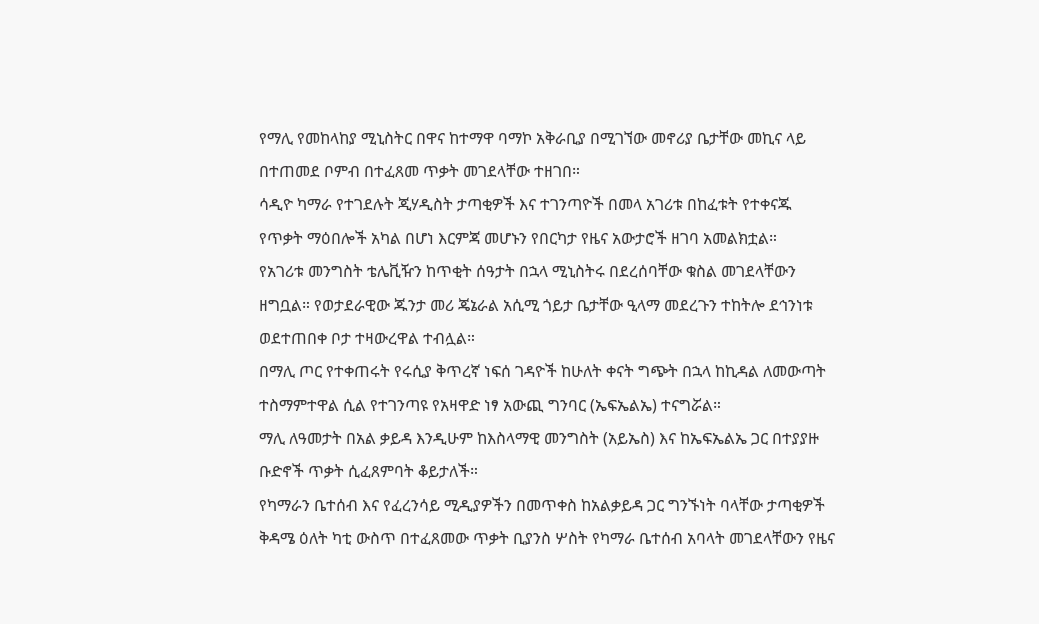የማሊ የመከላከያ ሚኒስትር በዋና ከተማዋ ባማኮ አቅራቢያ በሚገኘው መኖሪያ ቤታቸው መኪና ላይ በተጠመደ ቦምብ በተፈጸመ ጥቃት መገደላቸው ተዘገበ።
ሳዲዮ ካማራ የተገደሉት ጂሃዲስት ታጣቂዎች እና ተገንጣዮች በመላ አገሪቱ በከፈቱት የተቀናጁ የጥቃት ማዕበሎች አካል በሆነ እርምጃ መሆኑን የበርካታ የዜና አውታሮች ዘገባ አመልክቷል።
የአገሪቱ መንግስት ቴሌቪዥን ከጥቂት ሰዓታት በኋላ ሚኒስትሩ በደረሰባቸው ቁስል መገደላቸውን ዘግቧል። የወታደራዊው ጁንታ መሪ ጄኔራል አሲሚ ጎይታ ቤታቸው ዒላማ መደረጉን ተከትሎ ደኅንነቱ ወደተጠበቀ ቦታ ተዛውረዋል ተብሏል።
በማሊ ጦር የተቀጠሩት የሩሲያ ቅጥረኛ ነፍሰ ገዳዮች ከሁለት ቀናት ግጭት በኋላ ከኪዳል ለመውጣት ተስማምተዋል ሲል የተገንጣዩ የአዛዋድ ነፃ አውጪ ግንባር (ኤፍኤልኤ) ተናግሯል።
ማሊ ለዓመታት በአል ቃይዳ እንዲሁም ከእስላማዊ መንግስት (አይኤስ) እና ከኤፍኤልኤ ጋር በተያያዙ ቡድኖች ጥቃት ሲፈጸምባት ቆይታለች።
የካማራን ቤተሰብ እና የፈረንሳይ ሚዲያዎችን በመጥቀስ ከአልቃይዳ ጋር ግንኙነት ባላቸው ታጣቂዎች ቅዳሜ ዕለት ካቲ ውስጥ በተፈጸመው ጥቃት ቢያንስ ሦስት የካማራ ቤተሰብ አባላት መገደላቸውን የዜና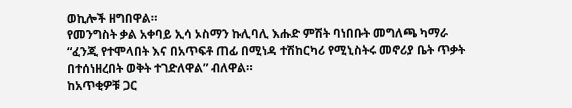ወኪሎች ዘግበዋል።
የመንግስት ቃል አቀባይ ኢሳ ኦስማን ኩሊባሊ እሑድ ምሽት ባነበቡት መግለጫ ካማራ “ፈንጂ የተሞላበት እና በአጥፍቶ ጠፊ በሚነዳ ተሽከርካሪ የሚኒስትሩ መኖሪያ ቤት ጥቃት በተሰነዘረበት ወቅት ተገድለዋል” ብለዋል።
ከአጥቂዎቹ ጋር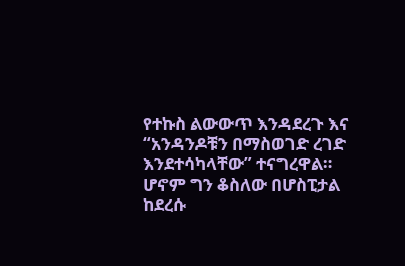የተኩስ ልውውጥ እንዳደረጉ እና “አንዳንዶቹን በማስወገድ ረገድ እንደተሳካላቸው” ተናግረዋል። ሆኖም ግን ቆስለው በሆስፒታል ከደረሱ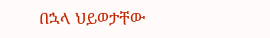በኋላ ህይወታቸው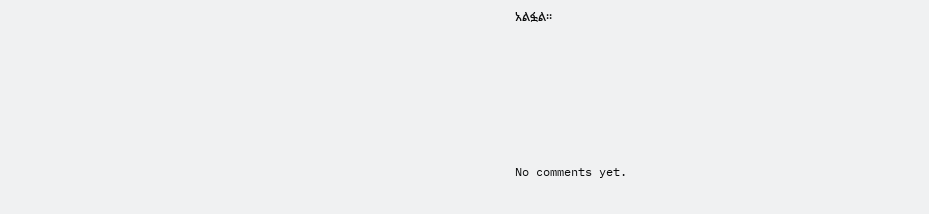አልፏል።









No comments yet.